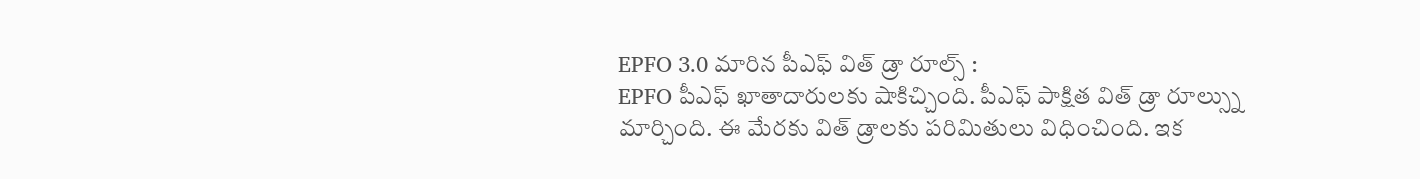EPFO 3.0 మారిన పీఎఫ్ విత్ డ్రా రూల్స్ :
EPFO పీఎఫ్ ఖాతాదారులకు షాకిచ్చింది. పీఎఫ్ పాక్షిత విత్ డ్రా రూల్స్ను మార్చింది. ఈ మేరకు విత్ డ్రాలకు పరిమితులు విధించింది. ఇక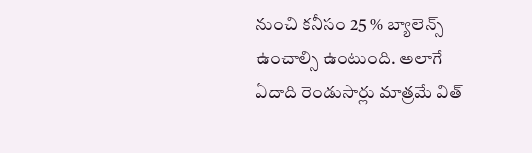నుంచి కనీసం 25 % బ్యాలెన్స్ ఉంచాల్సి ఉంటుంది. అలాగే ఏదాది రెండుసార్లు మాత్రమే విత్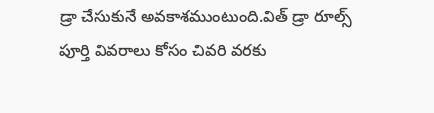డ్రా చేసుకునే అవకాశముంటుంది.విత్ డ్రా రూల్స్ పూర్తి వివరాలు కోసం చివరి వరకు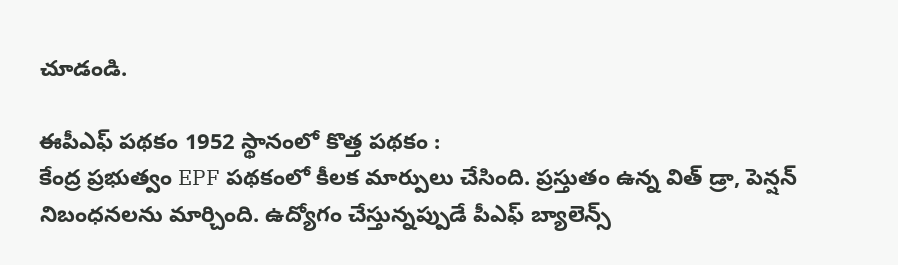చూడండి.

ఈపీఎఫ్ పథకం 1952 స్థానంలో కొత్త పథకం :
కేంద్ర ప్రభుత్వం EPF పథకంలో కీలక మార్పులు చేసింది. ప్రస్తుతం ఉన్న విత్ డ్రా, పెన్షన్ నిబంధనలను మార్చింది. ఉద్యోగం చేస్తున్నప్పుడే పీఎఫ్ బ్యాలెన్స్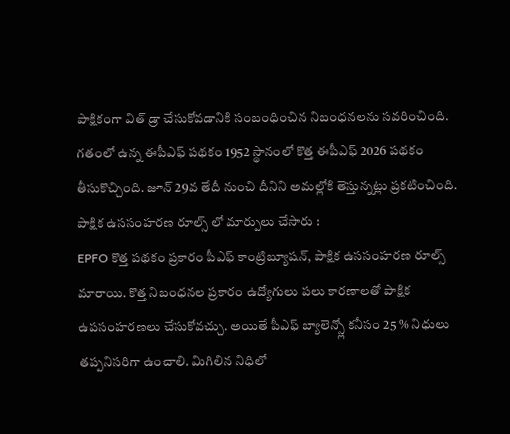పాక్షికంగా విత్ డ్రా చేసుకోవడానికి సంబంధించిన నిబంధనలను సవరించింది. గతంలో ఉన్న ఈపీఎఫ్ పథకం 1952 స్థానంలో కొత్త ఈపీఎఫ్ 2026 పథకం తీసుకొచ్చింది. జూన్ 29వ తేదీ నుంచి దీనిని అమల్లోకి తెస్తున్నట్లు ప్రకటించింది.
పాక్షిక ఉససంహరణ రూల్స్ లో మార్పులు చేసారు :
EPFO కొత్త పథకం ప్రకారం పీఎఫ్ కాంట్రిబ్యూషన్, పాక్షిక ఉససంహరణ రూల్స్ మారాయి. కొత్త నిబంధనల ప్రకారం ఉద్యోగులు పలు కారణాలతో పాక్షిక ఉపసంహరణలు చేసుకోవచ్చు. అయితే పీఎఫ్ బ్యాలెన్స్లో కనీసం 25 % నిధులు తప్పనిసరిగా ఉంచాలి. మిగిలిన నిధిలో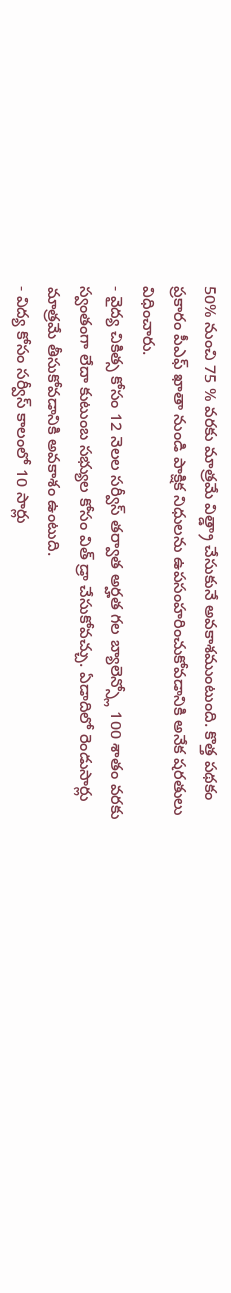50% నుంచి 75 % వరకు మాత్రమే విత్డ్రా చేసుకునే అవకాశముంటుంది. కొత్త పథకం ప్రకారం పీఎఫ్ ఖాతా నుండి పాక్షిక నిధులను ఉపసంహరించుకోవడానికి అనేక షరతులు విధించారు.
- వైద్య చికిత్స కోసం 12 నెలల సర్వీస్ తర్వాత అర్హత గల బ్యాలెన్స్లో 100 శాతం వరకు స్వంతంగా లేదా కుటుంబ సభ్యుల కోసం విత్ డ్రా చేసుకోవచ్చు. ఏడాదిలో రెండుసార్లు మాత్రమే తీసుకోవడానికి అవకాశం ఉంటుది.
- విద్య కోసం సర్వీస్ కాలంలో 10 సార్లు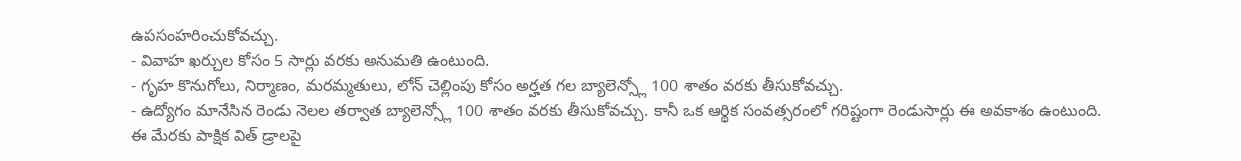ఉపసంహరించుకోవచ్చు.
- వివాహ ఖర్చుల కోసం 5 సార్లు వరకు అనుమతి ఉంటుంది.
- గృహ కొనుగోలు, నిర్మాణం, మరమ్మతులు, లోన్ చెల్లింపు కోసం అర్హత గల బ్యాలెన్స్లో 100 శాతం వరకు తీసుకోవచ్చు.
- ఉద్యోగం మానేసిన రెండు నెలల తర్వాత బ్యాలెన్స్లో 100 శాతం వరకు తీసుకోవచ్చు. కానీ ఒక ఆర్థిక సంవత్సరంలో గరిష్టంగా రెండుసార్లు ఈ అవకాశం ఉంటుంది.
ఈ మేరకు పాక్షిక విత్ డ్రాలపై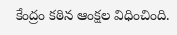కేంద్రం కఠిన ఆంక్షల విధించింది.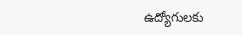ఉద్యోగులకు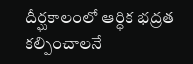దీర్ఘకాలంలో ఆర్ధిక భద్రత కల్పించాలనే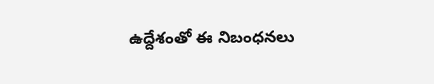ఉద్దేశంతో ఈ నిబంధనలు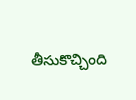తీసుకొచ్చింది